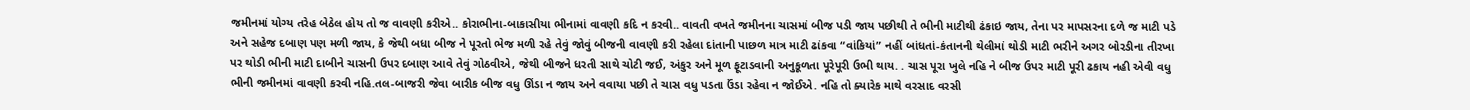જમીનમાં યોગ્ય તરેહ બેઠેલ હોય તો જ વાવણી કરીએ.. કોરાભીના-બાકાસીયા ભીનામાં વાવણી કદિ ન કરવી.. વાવતી વખતે જમીનના ચાસમાં બીજ પડી જાય પછીથી તે ભીની માટીથી ઢંકાઇ જાય, તેના પર માપસરના દળે જ માટી પડે અને સહેજ દબાણ પણ મળી જાય, કે જેથી બધા બીજ ને પૂરતો ભેજ મળી રહે તેવું જોવું બીજની વાવણી કરી રહેલા દાંતાની પાછળ માત્ર માટી ઢાંકવા “વાંકિયાં” નહીં બાંધતાં-કંતાનની થેલીમાં થોડી માટી ભરીને અગર બોરડીના તીરખા પર થોડી ભીની માટી દાબીને ચાસની ઉપર દબાણ આવે તેવું ગોઠવીએ, જેથી બીજને ધરતી સાથે ચોટી જઈ, અંકુર અને મૂળ ફૂટાડવાની અનુકૂળતા પૂરેપૂરી ઉભી થાય. . ચાસ પૂરા ખુલે નહિ ને બીજ ઉપર માટી પૂરી ઢકાય નહી એવી વધુ ભીની જમીનમાં વાવણી કરવી નહિ.તલ-બાજરી જેવા બારીક બીજ વધુ ઊંડા ન જાય અને વવાયા પછી તે ચાસ વધુ પડતા ઉંડા રહેવા ન જોઈએ. નહિ તો ક્યારેક માથે વરસાદ વરસી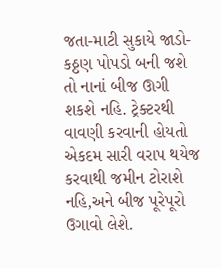જતા-માટી સુકાયે જાડો-કઠ્ઠણ પોપડો બની જશે તો નાનાં બીજ ઊગી શકશે નહિ. ટ્રેક્ટરથી વાવણી કરવાની હોયતો એકદમ સારી વરાપ થયેજ કરવાથી જમીન ટોરાશે નહિ,અને બીજ પૂરેપૂરો ઉગાવો લેશે.